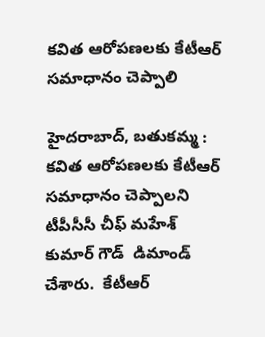కవిత ఆరోపణలకు కేటీఆర్ సమాధానం చెప్పాలి

హైదరాబాద్, బతుకమ్మ :  కవిత ఆరోపణలకు కేటీఆర్ సమాధానం చెప్పాలని  టీపీసీసీ చీఫ్ మహేశ్ కుమార్ గౌడ్  డిమాండ్ చేశారు.  కేటీఆర్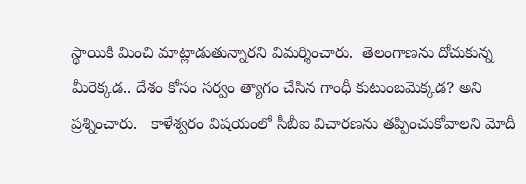స్థాయికి మించి మాట్లాడుతున్నారని విమర్శించారు.  తెలంగాణను దోచుకున్న మీరెక్కడ.. దేశం కోసం సర్వం త్యాగం చేసిన గాంధీ కుటుంబమెక్కడ? అని ప్రశ్నించారు.   కాళేశ్వరం విషయంలో సీబీఐ విచారణను తప్పించుకోవాలని మోదీ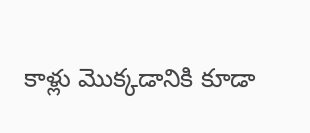కాళ్లు మొక్కడానికి కూడా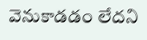వెనుకాడడం లేదని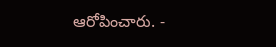ఆరోపించారు. -